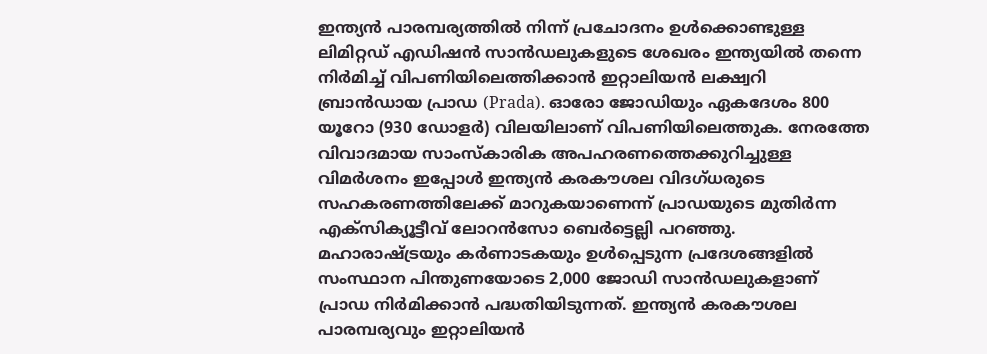ഇന്ത്യൻ പാരമ്പര്യത്തിൽ നിന്ന് പ്രചോദനം ഉൾക്കൊണ്ടുള്ള ലിമിറ്റഡ് എഡിഷൻ സാൻഡലുകളുടെ ശേഖരം ഇന്ത്യയിൽ തന്നെ നിർമിച്ച് വിപണിയിലെത്തിക്കാൻ ഇറ്റാലിയൻ ലക്ഷ്വറി ബ്രാൻഡായ പ്രാഡ (Prada). ഓരോ ജോഡിയും ഏകദേശം 800 യൂറോ (930 ഡോളർ) വിലയിലാണ് വിപണിയിലെത്തുക. നേരത്തേ വിവാദമായ സാംസ്കാരിക അപഹരണത്തെക്കുറിച്ചുള്ള വിമർശനം ഇപ്പോൾ ഇന്ത്യൻ കരകൗശല വിദഗ്ധരുടെ സഹകരണത്തിലേക്ക് മാറുകയാണെന്ന് പ്രാഡയുടെ മുതിർന്ന എക്സിക്യൂട്ടീവ് ലോറൻസോ ബെർട്ടെല്ലി പറഞ്ഞു. മഹാരാഷ്ട്രയും കർണാടകയും ഉൾപ്പെടുന്ന പ്രദേശങ്ങളിൽ സംസ്ഥാന പിന്തുണയോടെ 2,000 ജോഡി സാൻഡലുകളാണ് പ്രാഡ നിർമിക്കാൻ പദ്ധതിയിടുന്നത്. ഇന്ത്യൻ കരകൗശല പാരമ്പര്യവും ഇറ്റാലിയൻ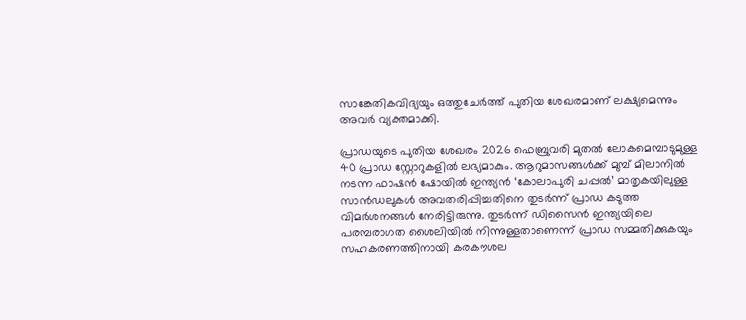സാങ്കേതികവിദ്യയും ഒത്തുചേർത്ത് പുതിയ ശേഖരമാണ് ലക്ഷ്യമെന്നും അവർ വ്യക്തമാക്കി.

പ്രാഡയുടെ പുതിയ ശേഖരം 2026 ഫെബ്രുവരി മുതൽ ലോകമെമ്പാടുമുള്ള 40 പ്രാഡ സ്റ്റോറുകളിൽ ലഭ്യമാകും. ആറുമാസങ്ങൾക്ക് മുമ്പ് മിലാനിൽ നടന്ന ഫാഷൻ ഷോയിൽ ഇന്ത്യൻ ‘കോലാപുരി ചപ്പൽ’ മാതൃകയിലുള്ള സാൻഡലുകൾ അവതരിപ്പിച്ചതിനെ തുടർന്ന് പ്രാഡ കടുത്ത വിമർശനങ്ങൾ നേരിട്ടിരുന്നു. തുടർന്ന് ഡിസൈൻ ഇന്ത്യയിലെ പരമ്പരാഗത ശൈലിയിൽ നിന്നുള്ളതാണെന്ന് പ്രാഡ സമ്മതിക്കുകയും സഹകരണത്തിനായി കരകൗശല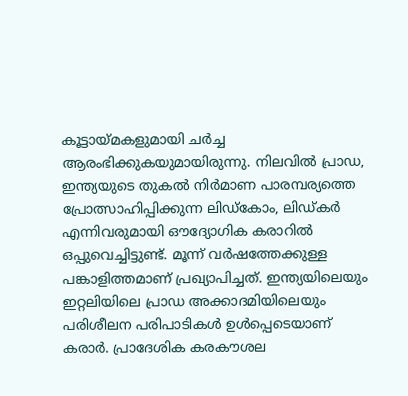കൂട്ടായ്മകളുമായി ചർച്ച ആരംഭിക്കുകയുമായിരുന്നു. നിലവിൽ പ്രാഡ, ഇന്ത്യയുടെ തുകൽ നിർമാണ പാരമ്പര്യത്തെ പ്രോത്സാഹിപ്പിക്കുന്ന ലിഡ്കോം, ലിഡ്കർ എന്നിവരുമായി ഔദ്യോഗിക കരാറിൽ ഒപ്പുവെച്ചിട്ടുണ്ട്. മൂന്ന് വർഷത്തേക്കുള്ള പങ്കാളിത്തമാണ് പ്രഖ്യാപിച്ചത്. ഇന്ത്യയിലെയും ഇറ്റലിയിലെ പ്രാഡ അക്കാദമിയിലെയും പരിശീലന പരിപാടികൾ ഉൾപ്പെടെയാണ് കരാർ. പ്രാദേശിക കരകൗശല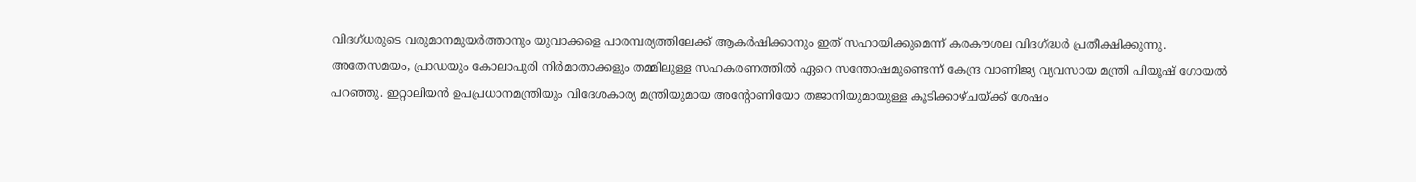വിദഗ്ധരുടെ വരുമാനമുയർത്താനും യുവാക്കളെ പാരമ്പര്യത്തിലേക്ക് ആകർഷിക്കാനും ഇത് സഹായിക്കുമെന്ന് കരകൗശല വിദഗ്ദ്ധർ പ്രതീക്ഷിക്കുന്നു.
അതേസമയം, പ്രാഡയും കോലാപുരി നിർമാതാക്കളും തമ്മിലുള്ള സഹകരണത്തിൽ ഏറെ സന്തോഷമുണ്ടെന്ന് കേന്ദ്ര വാണിജ്യ വ്യവസായ മന്ത്രി പിയൂഷ് ഗോയൽ പറഞ്ഞു. ഇറ്റാലിയൻ ഉപപ്രധാനമന്ത്രിയും വിദേശകാര്യ മന്ത്രിയുമായ അന്റോണിയോ തജാനിയുമായുള്ള കൂടിക്കാഴ്ചയ്ക്ക് ശേഷം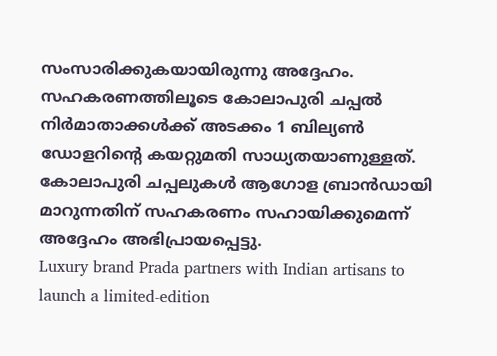സംസാരിക്കുകയായിരുന്നു അദ്ദേഹം. സഹകരണത്തിലൂടെ കോലാപുരി ചപ്പൽ നിർമാതാക്കൾക്ക് അടക്കം 1 ബില്യൺ ഡോളറിന്റെ കയറ്റുമതി സാധ്യതയാണുള്ളത്. കോലാപുരി ചപ്പലുകൾ ആഗോള ബ്രാൻഡായി മാറുന്നതിന് സഹകരണം സഹായിക്കുമെന്ന് അദ്ദേഹം അഭിപ്രായപ്പെട്ടു.
Luxury brand Prada partners with Indian artisans to launch a limited-edition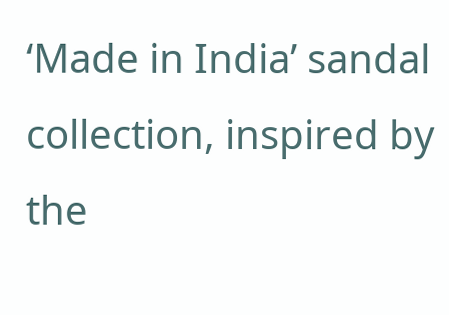‘Made in India’ sandal collection, inspired by the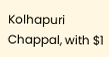Kolhapuri Chappal, with $1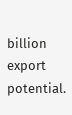billion export potential.